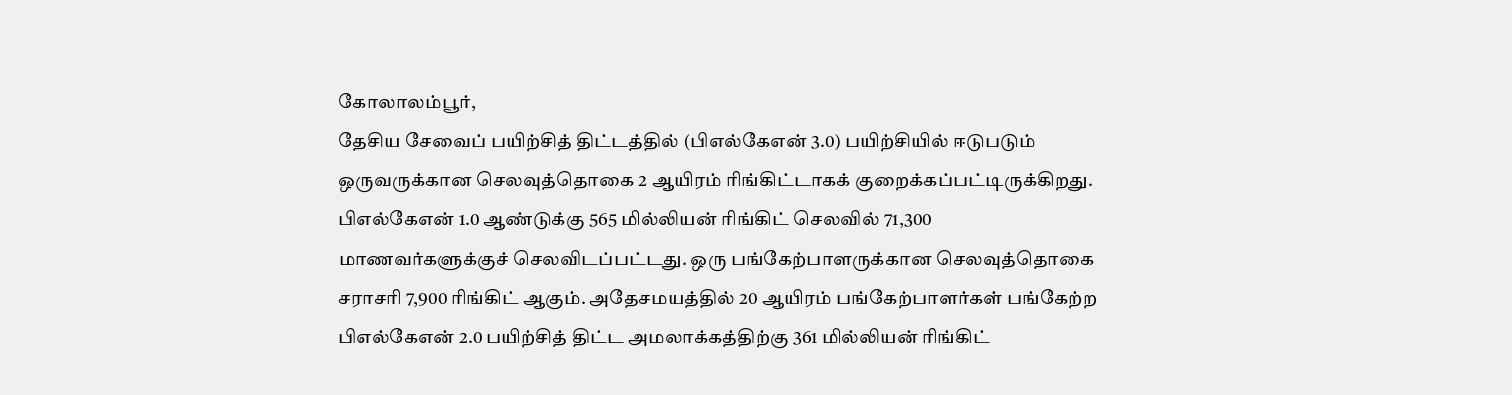கோலாலம்பூர்,
தேசிய சேவைப் பயிற்சித் திட்டத்தில் (பிஎல்கேஎன் 3.0) பயிற்சியில் ஈடுபடும் ஒருவருக்கான செலவுத்தொகை 2 ஆயிரம் ரிங்கிட்டாகக் குறைக்கப்பட்டிருக்கிறது. பிஎல்கேஎன் 1.0 ஆண்டுக்கு 565 மில்லியன் ரிங்கிட் செலவில் 71,300 மாணவர்களுக்குச் செலவிடப்பட்டது. ஒரு பங்கேற்பாளருக்கான செலவுத்தொகை சராசரி 7,900 ரிங்கிட் ஆகும். அதேசமயத்தில் 20 ஆயிரம் பங்கேற்பாளர்கள் பங்கேற்ற பிஎல்கேஎன் 2.0 பயிற்சித் திட்ட அமலாக்கத்திற்கு 361 மில்லியன் ரிங்கிட்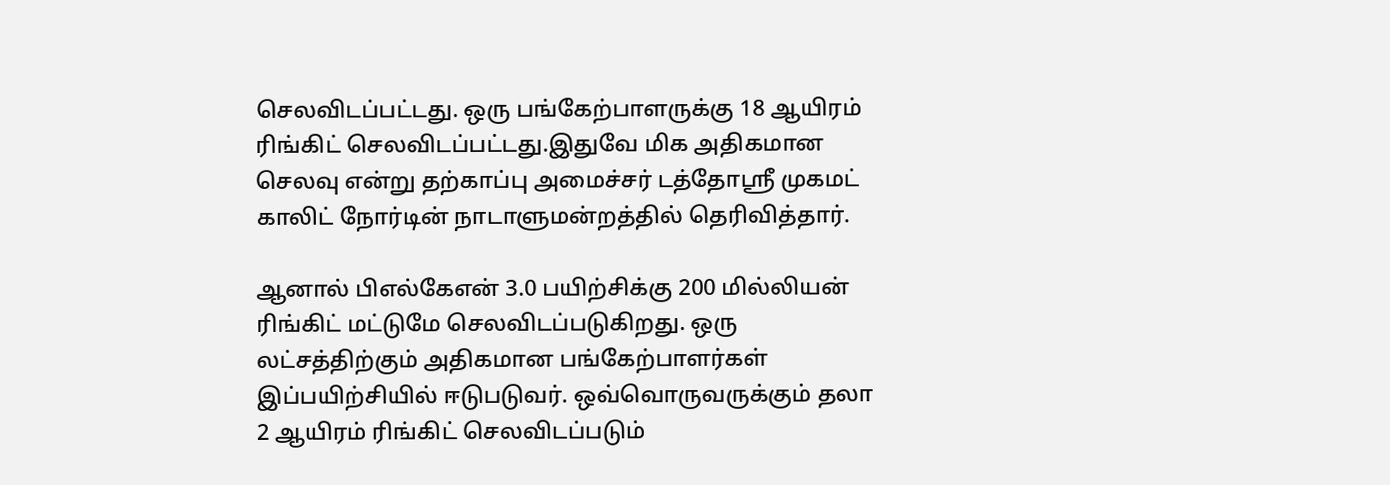செலவிடப்பட்டது. ஒரு பங்கேற்பாளருக்கு 18 ஆயிரம் ரிங்கிட் செலவிடப்பட்டது.இதுவே மிக அதிகமான செலவு என்று தற்காப்பு அமைச்சர் டத்தோஸ்ரீ முகமட் காலிட் நோர்டின் நாடாளுமன்றத்தில் தெரிவித்தார்.

ஆனால் பிஎல்கேஎன் 3.0 பயிற்சிக்கு 200 மில்லியன் ரிங்கிட் மட்டுமே செலவிடப்படுகிறது. ஒரு லட்சத்திற்கும் அதிகமான பங்கேற்பாளர்கள் இப்பயிற்சியில் ஈடுபடுவர். ஒவ்வொருவருக்கும் தலா 2 ஆயிரம் ரிங்கிட் செலவிடப்படும்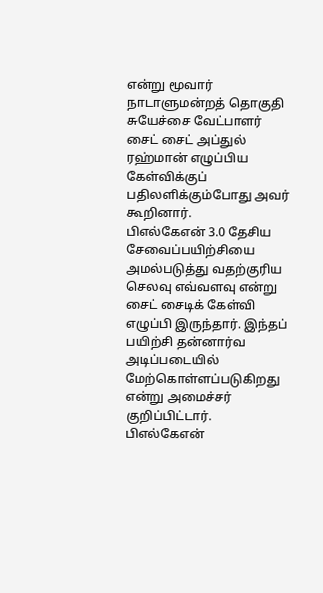என்று மூவார் நாடாளுமன்றத் தொகுதி சுயேச்சை வேட்பாளர் சைட் சைட் அப்துல் ரஹ்மான் எழுப்பிய கேள்விக்குப் பதிலளிக்கும்போது அவர் கூறினார்.
பிஎல்கேஎன் 3.0 தேசிய சேவைப்பயிற்சியை அமல்படுத்து வதற்குரிய செலவு எவ்வளவு என்று சைட் சைடிக் கேள்வி எழுப்பி இருந்தார். இந்தப் பயிற்சி தன்னார்வ அடிப்படையில் மேற்கொள்ளப்படுகிறது என்று அமைச்சர் குறிப்பிட்டார்.
பிஎல்கேஎன்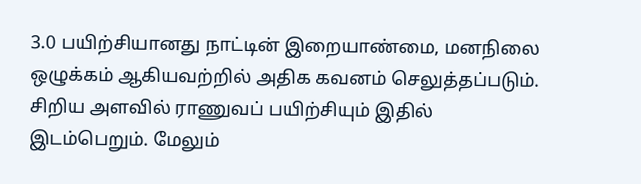3.0 பயிற்சியானது நாட்டின் இறையாண்மை, மனநிலை ஒழுக்கம் ஆகியவற்றில் அதிக கவனம் செலுத்தப்படும். சிறிய அளவில் ராணுவப் பயிற்சியும் இதில் இடம்பெறும். மேலும்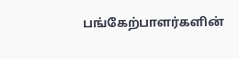பங்கேற்பாளர்களின்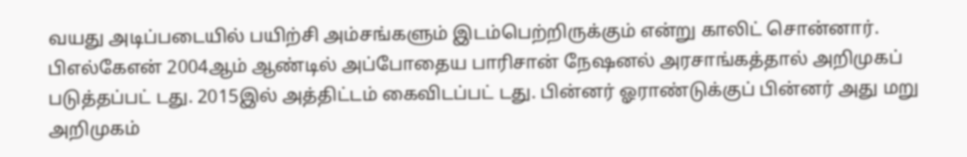வயது அடிப்படையில் பயிற்சி அம்சங்களும் இடம்பெற்றிருக்கும் என்று காலிட் சொன்னார். பிஎல்கேஎன் 2004ஆம் ஆண்டில் அப்போதைய பாரிசான் நேஷனல் அரசாங்கத்தால் அறிமுகப் படுத்தப்பட் டது. 2015இல் அத்திட்டம் கைவிடப்பட் டது. பின்னர் ஓராண்டுக்குப் பின்னர் அது மறு அறிமுகம்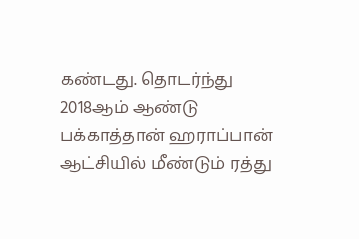கண்டது. தொடர்ந்து 2018ஆம் ஆண்டு பக்காத்தான் ஹராப்பான் ஆட்சியில் மீண்டும் ரத்து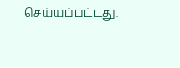செய்யப்பட்டது.